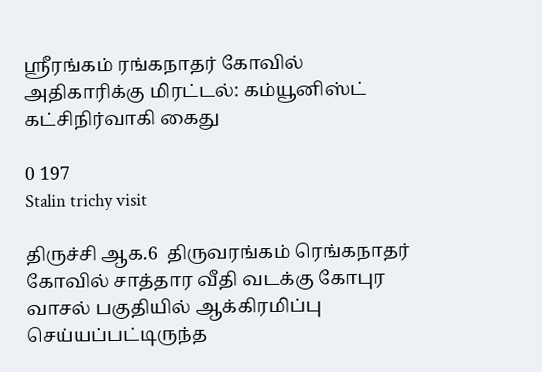ஸ்ரீரங்கம் ரங்கநாதர் கோவில் அதிகாரிக்கு மிரட்டல்: கம்யூனிஸ்ட் கட்சிநிர்வாகி கைது

0 197
Stalin trichy visit

திருச்சி ஆக.6  திருவரங்கம் ரெங்கநாதர் கோவில் சாத்தார வீதி வடக்கு கோபுர வாசல் பகுதியில் ஆக்கிரமிப்பு செய்யப்பட்டிருந்த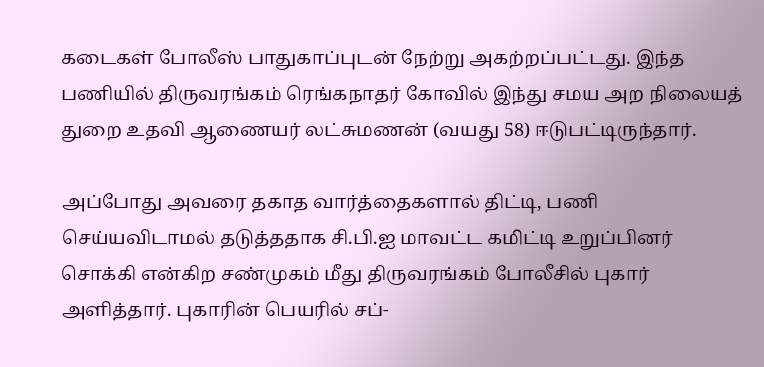கடைகள் போலீஸ் பாதுகாப்புடன் நேற்று அகற்றப்பட்டது. இந்த பணியில் திருவரங்கம் ரெங்கநாதர் கோவில் இந்து சமய அற நிலையத் துறை உதவி ஆணையர் லட்சுமணன் (வயது 58) ஈடுபட்டிருந்தார்.

அப்போது அவரை தகாத வார்த்தைகளால் திட்டி, பணி செய்யவிடாமல் தடுத்ததாக சி.பி.ஐ மாவட்ட கமிட்டி உறுப்பினர் சொக்கி என்கிற சண்முகம் மீது திருவரங்கம் போலீசில் புகார் அளித்தார். புகாரின் பெயரில் சப்-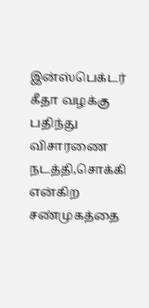இன்ஸ்பெக்டர் கீதா வழக்கு பதிந்து விசாரணை நடத்தி,சொக்கி என்கிற சண்முகத்தை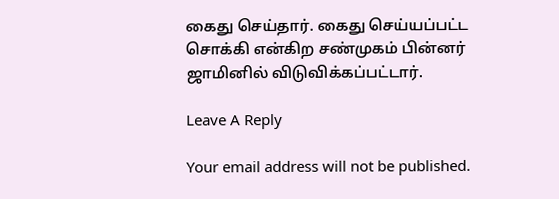கைது செய்தார். கைது செய்யப்பட்ட சொக்கி என்கிற சண்முகம் பின்னர் ஜாமினில் விடுவிக்கப்பட்டார்.

Leave A Reply

Your email address will not be published.